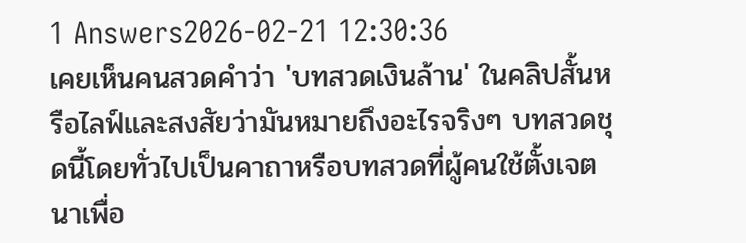1 Answers2026-02-21 12:30:36
เคยเห็นคนสวดคำว่า 'บทสวดเงินล้าน' ในคลิปสั้นหรือไลฟ์และสงสัยว่ามันหมายถึงอะไรจริงๆ บทสวดชุดนี้โดยทั่วไปเป็นคาถาหรือบทสวดที่ผู้คนใช้ตั้งเจตนาเพื่อ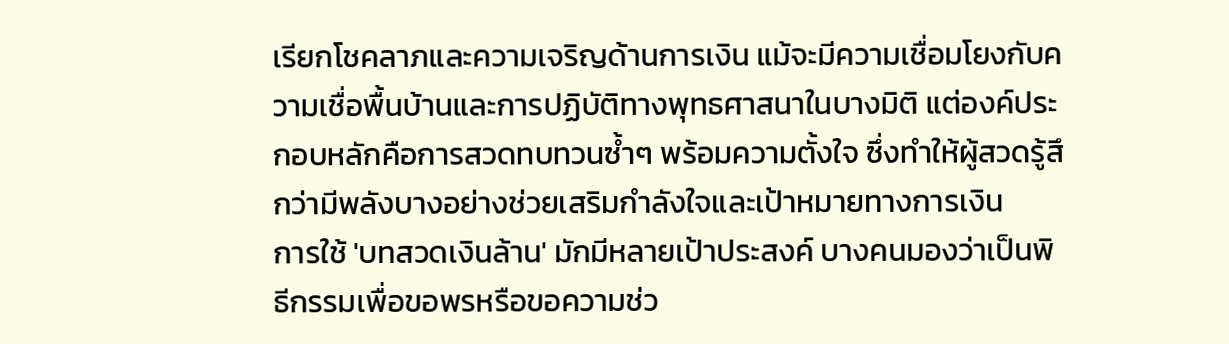เรียกโชคลาภและความเจริญด้านการเงิน แม้จะมีความเชื่อมโยงกับความเชื่อพื้นบ้านและการปฏิบัติทางพุทธศาสนาในบางมิติ แต่องค์ประกอบหลักคือการสวดทบทวนซ้ำๆ พร้อมความตั้งใจ ซึ่งทำให้ผู้สวดรู้สึกว่ามีพลังบางอย่างช่วยเสริมกำลังใจและเป้าหมายทางการเงิน
การใช้ 'บทสวดเงินล้าน' มักมีหลายเป้าประสงค์ บางคนมองว่าเป็นพิธีกรรมเพื่อขอพรหรือขอความช่ว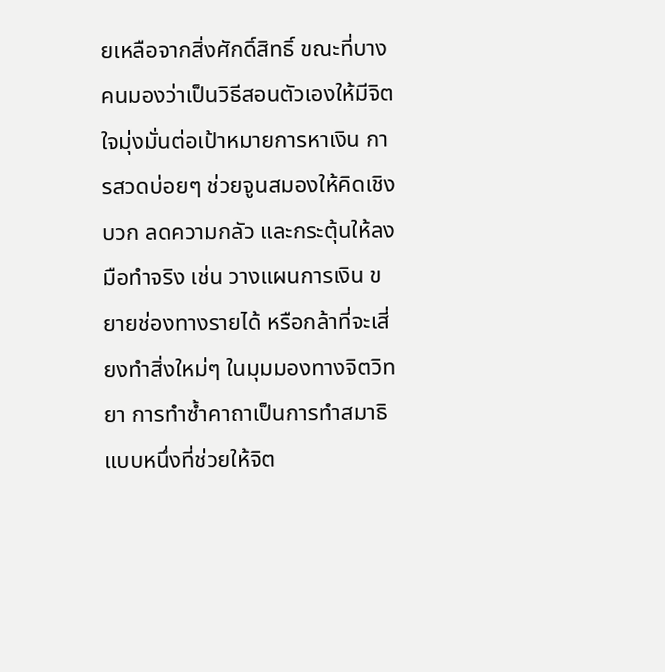ยเหลือจากสิ่งศักดิ์สิทธิ์ ขณะที่บางคนมองว่าเป็นวิธีสอนตัวเองให้มีจิตใจมุ่งมั่นต่อเป้าหมายการหาเงิน การสวดบ่อยๆ ช่วยจูนสมองให้คิดเชิงบวก ลดความกลัว และกระตุ้นให้ลงมือทำจริง เช่น วางแผนการเงิน ขยายช่องทางรายได้ หรือกล้าที่จะเสี่ยงทำสิ่งใหม่ๆ ในมุมมองทางจิตวิทยา การทำซ้ำคาถาเป็นการทำสมาธิแบบหนึ่งที่ช่วยให้จิต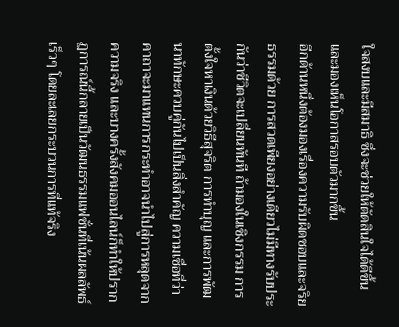ใจสงบและมีสมาธิ ซึ่งจะช่วยให้ตัดสินใจได้ดีขึ้นและมองเห็นโอกาสรอบตัวมากขึ้น
อีกด้านหนึ่งต้องมองเรื่องความรับผิดชอบและจริยธรรมด้วย การสวดเพียงอย่างเดียวไม่มีทางรับประกันว่าชีวิตจะเปลี่ยนทันที ถ้ามองในเชิงกรรม การตั้งใจหาเงินด้วยวิธีสุจริต การทำบุญ และการพัฒนาทักษะควบคู่กันไปเป็นสิ่งสำคัญ ความเชื่อที่ว่าคาถาจะมาแทนการกระทำอาจนำไปสู่การหลุดจากความจริง และบางครั้งสังคมออนไลน์ก็ทำให้ปรากฏการณ์นี้กลายเป็นวัฒนธรรมแฟชั่นที่เน้นผลลัพธ์เร็วๆ โดยละเลยกระบวนการที่แท้จริง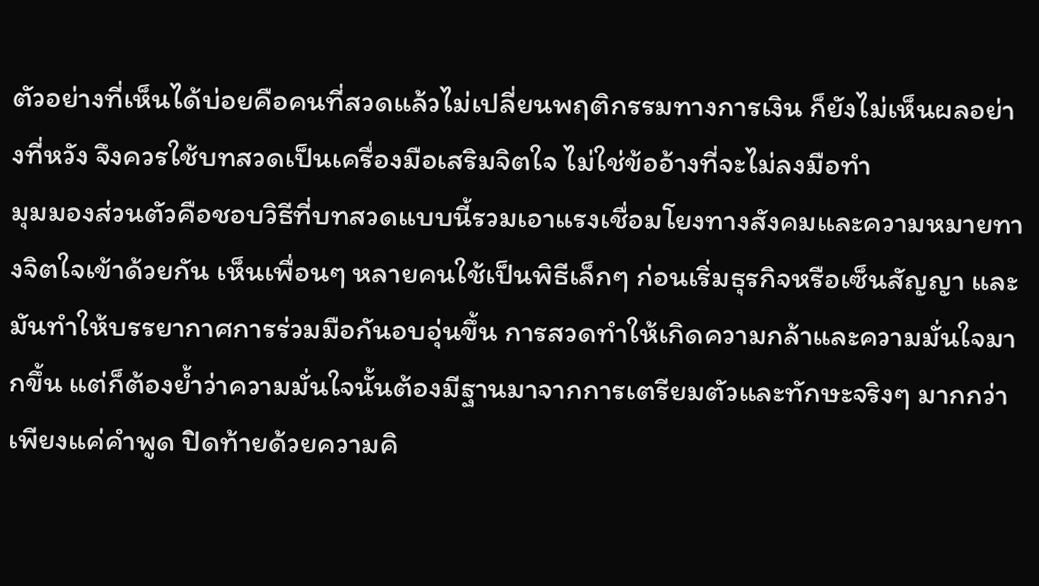ตัวอย่างที่เห็นได้บ่อยคือคนที่สวดแล้วไม่เปลี่ยนพฤติกรรมทางการเงิน ก็ยังไม่เห็นผลอย่างที่หวัง จึงควรใช้บทสวดเป็นเครื่องมือเสริมจิตใจ ไม่ใช่ข้ออ้างที่จะไม่ลงมือทำ
มุมมองส่วนตัวคือชอบวิธีที่บทสวดแบบนี้รวมเอาแรงเชื่อมโยงทางสังคมและความหมายทางจิตใจเข้าด้วยกัน เห็นเพื่อนๆ หลายคนใช้เป็นพิธีเล็กๆ ก่อนเริ่มธุรกิจหรือเซ็นสัญญา และมันทำให้บรรยากาศการร่วมมือกันอบอุ่นขึ้น การสวดทำให้เกิดความกล้าและความมั่นใจมากขึ้น แต่ก็ต้องย้ำว่าความมั่นใจนั้นต้องมีฐานมาจากการเตรียมตัวและทักษะจริงๆ มากกว่าเพียงแค่คำพูด ปิดท้ายด้วยความคิ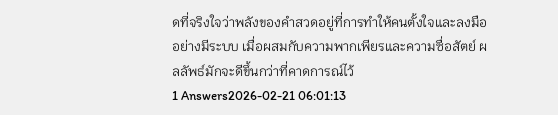ดที่จริงใจว่าพลังของคำสวดอยู่ที่การทำให้คนตั้งใจและลงมืออย่างมีระบบ เมื่อผสมกับความพากเพียรและความซื่อสัตย์ ผลลัพธ์มักจะดีขึ้นกว่าที่คาดการณ์ไว้
1 Answers2026-02-21 06:01:13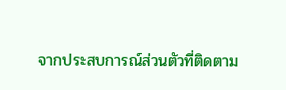จากประสบการณ์ส่วนตัวที่ติดตาม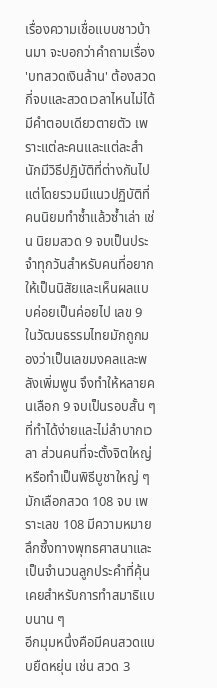เรื่องความเชื่อแบบชาวบ้านมา จะบอกว่าคำถามเรื่อง 'บทสวดเงินล้าน' ต้องสวดกี่จบและสวดเวลาไหนไม่ได้มีคำตอบเดียวตายตัว เพราะแต่ละคนและแต่ละสำนักมีวิธีปฏิบัติที่ต่างกันไป แต่โดยรวมมีแนวปฏิบัติที่คนนิยมทำซ้ำแล้วซ้ำเล่า เช่น นิยมสวด 9 จบเป็นประจำทุกวันสำหรับคนที่อยากให้เป็นนิสัยและเห็นผลแบบค่อยเป็นค่อยไป เลข 9 ในวัฒนธรรมไทยมักถูกมองว่าเป็นเลขมงคลและพลังเพิ่มพูน จึงทำให้หลายคนเลือก 9 จบเป็นรอบสั้น ๆ ที่ทำได้ง่ายและไม่ลำบากเวลา ส่วนคนที่จะตั้งจิตใหญ่หรือทำเป็นพิธีบูชาใหญ่ ๆ มักเลือกสวด 108 จบ เพราะเลข 108 มีความหมายลึกซึ้งทางพุทธศาสนาและเป็นจำนวนลูกประคำที่คุ้นเคยสำหรับการทำสมาธิแบบนาน ๆ
อีกมุมหนึ่งคือมีคนสวดแบบยืดหยุ่น เช่น สวด 3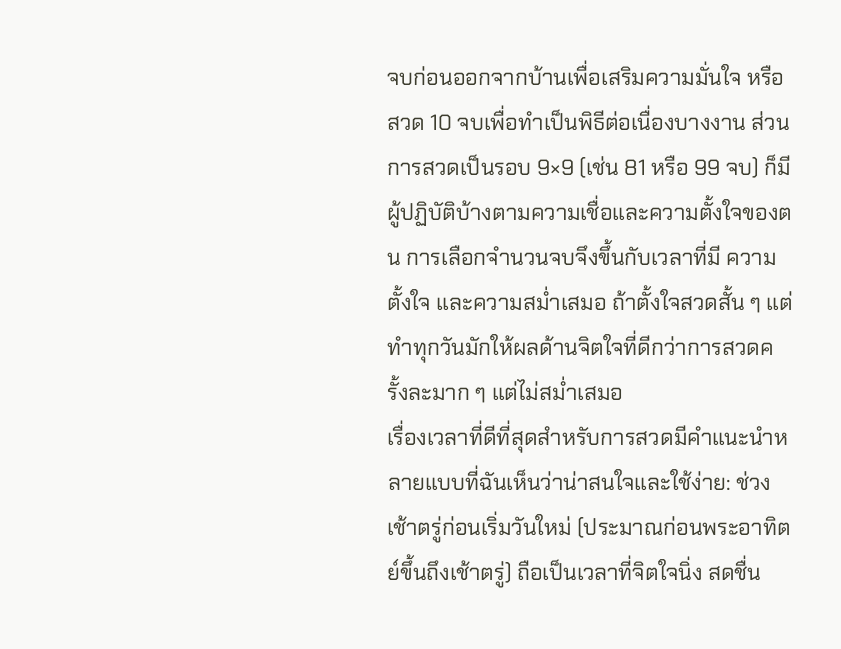จบก่อนออกจากบ้านเพื่อเสริมความมั่นใจ หรือสวด 10 จบเพื่อทำเป็นพิธีต่อเนื่องบางงาน ส่วนการสวดเป็นรอบ 9×9 (เช่น 81 หรือ 99 จบ) ก็มีผู้ปฏิบัติบ้างตามความเชื่อและความตั้งใจของตน การเลือกจำนวนจบจึงขึ้นกับเวลาที่มี ความตั้งใจ และความสม่ำเสมอ ถ้าตั้งใจสวดสั้น ๆ แต่ทำทุกวันมักให้ผลด้านจิตใจที่ดีกว่าการสวดครั้งละมาก ๆ แต่ไม่สม่ำเสมอ
เรื่องเวลาที่ดีที่สุดสำหรับการสวดมีคำแนะนำหลายแบบที่ฉันเห็นว่าน่าสนใจและใช้ง่าย: ช่วงเช้าตรู่ก่อนเริ่มวันใหม่ (ประมาณก่อนพระอาทิตย์ขึ้นถึงเช้าตรู่) ถือเป็นเวลาที่จิตใจนิ่ง สดชื่น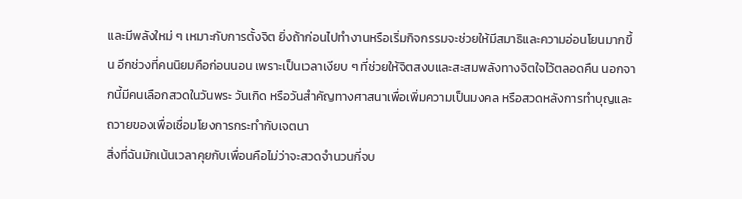และมีพลังใหม่ ๆ เหมาะกับการตั้งจิต ยิ่งถ้าก่อนไปทำงานหรือเริ่มกิจกรรมจะช่วยให้มีสมาธิและความอ่อนโยนมากขึ้น อีกช่วงที่คนนิยมคือก่อนนอน เพราะเป็นเวลาเงียบ ๆ ที่ช่วยให้จิตสงบและสะสมพลังทางจิตใจไว้ตลอดคืน นอกจากนี้มีคนเลือกสวดในวันพระ วันเกิด หรือวันสำคัญทางศาสนาเพื่อเพิ่มความเป็นมงคล หรือสวดหลังการทำบุญและถวายของเพื่อเชื่อมโยงการกระทำกับเจตนา
สิ่งที่ฉันมักเน้นเวลาคุยกับเพื่อนคือไม่ว่าจะสวดจำนวนกี่จบ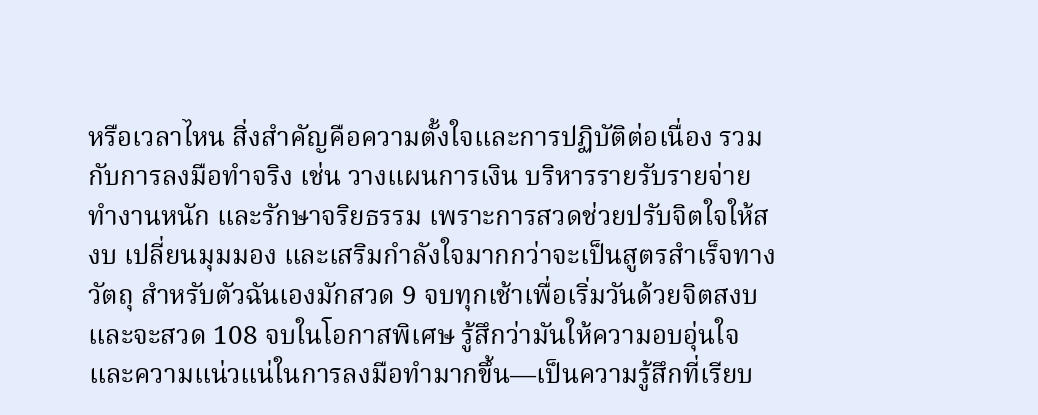หรือเวลาไหน สิ่งสำคัญคือความตั้งใจและการปฏิบัติต่อเนื่อง รวมกับการลงมือทำจริง เช่น วางแผนการเงิน บริหารรายรับรายจ่าย ทำงานหนัก และรักษาจริยธรรม เพราะการสวดช่วยปรับจิตใจให้สงบ เปลี่ยนมุมมอง และเสริมกำลังใจมากกว่าจะเป็นสูตรสำเร็จทางวัตถุ สำหรับตัวฉันเองมักสวด 9 จบทุกเช้าเพื่อเริ่มวันด้วยจิตสงบ และจะสวด 108 จบในโอกาสพิเศษ รู้สึกว่ามันให้ความอบอุ่นใจและความแน่วแน่ในการลงมือทำมากขึ้น—เป็นความรู้สึกที่เรียบ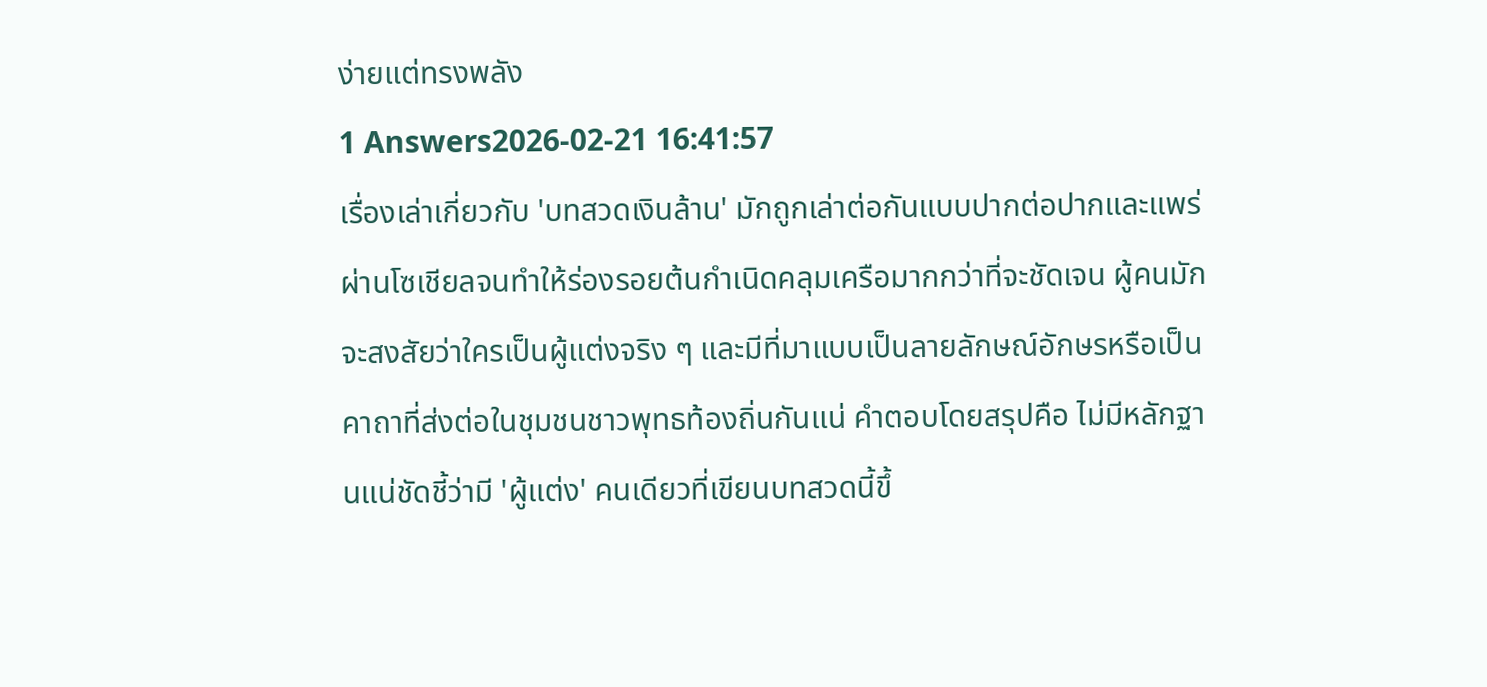ง่ายแต่ทรงพลัง
1 Answers2026-02-21 16:41:57
เรื่องเล่าเกี่ยวกับ 'บทสวดเงินล้าน' มักถูกเล่าต่อกันแบบปากต่อปากและแพร่ผ่านโซเชียลจนทำให้ร่องรอยต้นกำเนิดคลุมเครือมากกว่าที่จะชัดเจน ผู้คนมักจะสงสัยว่าใครเป็นผู้แต่งจริง ๆ และมีที่มาแบบเป็นลายลักษณ์อักษรหรือเป็นคาถาที่ส่งต่อในชุมชนชาวพุทธท้องถิ่นกันแน่ คำตอบโดยสรุปคือ ไม่มีหลักฐานแน่ชัดชี้ว่ามี 'ผู้แต่ง' คนเดียวที่เขียนบทสวดนี้ขึ้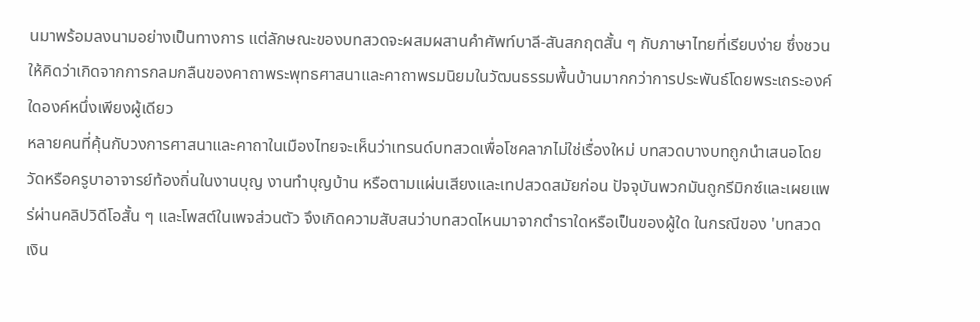นมาพร้อมลงนามอย่างเป็นทางการ แต่ลักษณะของบทสวดจะผสมผสานคำศัพท์บาลี-สันสกฤตสั้น ๆ กับภาษาไทยที่เรียบง่าย ซึ่งชวนให้คิดว่าเกิดจากการกลมกลืนของคาถาพระพุทธศาสนาและคาถาพรมนิยมในวัฒนธรรมพื้นบ้านมากกว่าการประพันธ์โดยพระเถระองค์ใดองค์หนึ่งเพียงผู้เดียว
หลายคนที่คุ้นกับวงการศาสนาและคาถาในเมืองไทยจะเห็นว่าเทรนด์บทสวดเพื่อโชคลาภไม่ใช่เรื่องใหม่ บทสวดบางบทถูกนำเสนอโดยวัดหรือครูบาอาจารย์ท้องถิ่นในงานบุญ งานทำบุญบ้าน หรือตามแผ่นเสียงและเทปสวดสมัยก่อน ปัจจุบันพวกมันถูกรีมิกซ์และเผยแพร่ผ่านคลิปวิดีโอสั้น ๆ และโพสต์ในเพจส่วนตัว จึงเกิดความสับสนว่าบทสวดไหนมาจากตำราใดหรือเป็นของผู้ใด ในกรณีของ 'บทสวดเงิน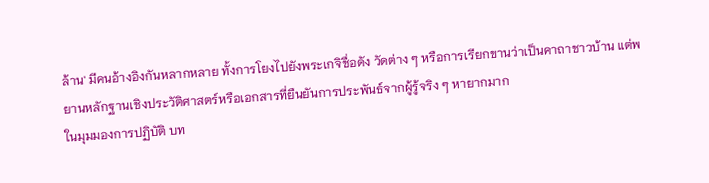ล้าน' มีคนอ้างอิงกันหลากหลาย ทั้งการโยงไปยังพระเกจิชื่อดัง วัดต่าง ๆ หรือการเรียกขานว่าเป็นคาถาชาวบ้าน แต่พยานหลักฐานเชิงประวัติศาสตร์หรือเอกสารที่ยืนยันการประพันธ์จากผู้รู้จริง ๆ หายากมาก
ในมุมมองการปฏิบัติ บท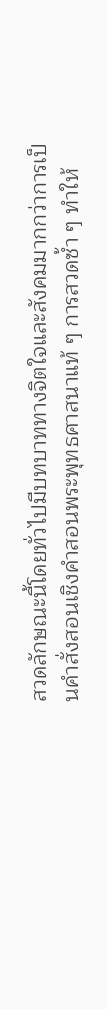สวดลักษณะนี้โดยทั่วไปมีบทบาททางจิตใจและสังคมมากกว่าการเป็นคำสั่งสอนเชิงคำสอนพระพุทธศาสนาแท้ ๆ การสวดซ้ำ ๆ ทำให้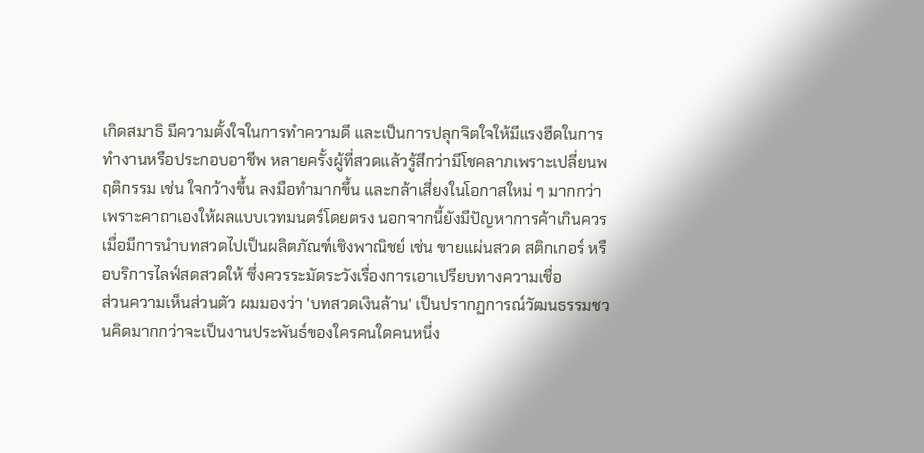เกิดสมาธิ มีความตั้งใจในการทำความดี และเป็นการปลุกจิตใจให้มีแรงฮึดในการทำงานหรือประกอบอาชีพ หลายครั้งผู้ที่สวดแล้วรู้สึกว่ามีโชคลาภเพราะเปลี่ยนพฤติกรรม เช่น ใจกว้างขึ้น ลงมือทำมากขึ้น และกล้าเสี่ยงในโอกาสใหม่ ๆ มากกว่าเพราะคาถาเองให้ผลแบบเวทมนตร์โดยตรง นอกจากนี้ยังมีปัญหาการค้าเกินควร เมื่อมีการนำบทสวดไปเป็นผลิตภัณฑ์เชิงพาณิชย์ เช่น ขายแผ่นสวด สติกเกอร์ หรือบริการไลฟ์สดสวดให้ ซึ่งควรระมัดระวังเรื่องการเอาเปรียบทางความเชื่อ
ส่วนความเห็นส่วนตัว ผมมองว่า 'บทสวดเงินล้าน' เป็นปรากฏการณ์วัฒนธรรมชวนคิดมากกว่าจะเป็นงานประพันธ์ของใครคนใดคนหนึ่ง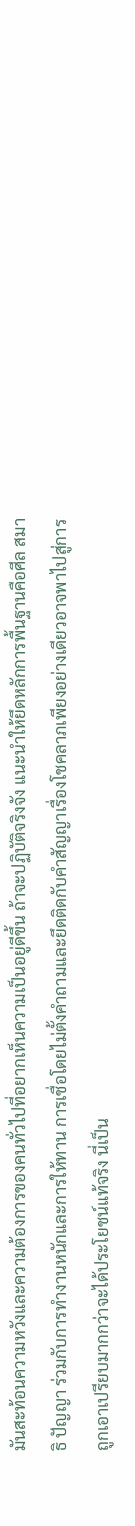มันสะท้อนความหวังและความต้องการของคนทั่วไปที่อยากเห็นความเป็นอยู่ดีขึ้น ถ้าจะปฏิบัติจริงจัง แนะนำให้ยึดหลักการพื้นฐานคือศีล สมาธิ ปัญญา ร่วมกับการทำงานหนักและการให้ทาน การเชื่อโดยไม่ตั้งคำถามและยึดติดกับคำสัญญาเรื่องโชคลาภเพียงอย่างเดียวอาจพาไปสู่การถูกเอาเปรียบมากกว่าจะได้ประโยชน์แท้จริง นี่เป็น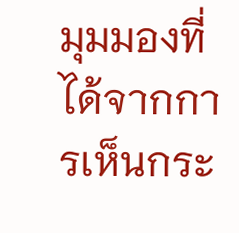มุมมองที่ได้จากการเห็นกระ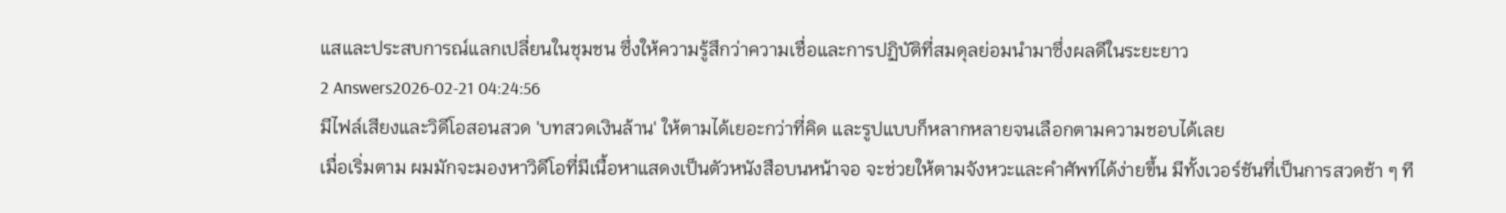แสและประสบการณ์แลกเปลี่ยนในชุมชน ซึ่งให้ความรู้สึกว่าความเชื่อและการปฏิบัติที่สมดุลย่อมนำมาซึ่งผลดีในระยะยาว
2 Answers2026-02-21 04:24:56
มีไฟล์เสียงและวิดีโอสอนสวด 'บทสวดเงินล้าน' ให้ตามได้เยอะกว่าที่คิด และรูปแบบก็หลากหลายจนเลือกตามความชอบได้เลย
เมื่อเริ่มตาม ผมมักจะมองหาวิดีโอที่มีเนื้อหาแสดงเป็นตัวหนังสือบนหน้าจอ จะช่วยให้ตามจังหวะและคำศัพท์ได้ง่ายขึ้น มีทั้งเวอร์ชันที่เป็นการสวดช้า ๆ ที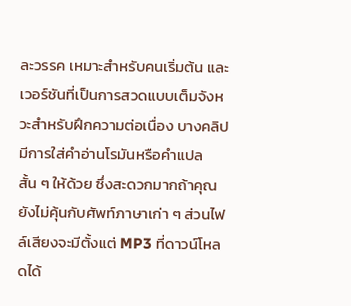ละวรรค เหมาะสำหรับคนเริ่มต้น และเวอร์ชันที่เป็นการสวดแบบเต็มจังหวะสำหรับฝึกความต่อเนื่อง บางคลิปมีการใส่คำอ่านโรมันหรือคำแปลสั้น ๆ ให้ด้วย ซึ่งสะดวกมากถ้าคุณยังไม่คุ้นกับศัพท์ภาษาเก่า ๆ ส่วนไฟล์เสียงจะมีตั้งแต่ MP3 ที่ดาวน์โหลดได้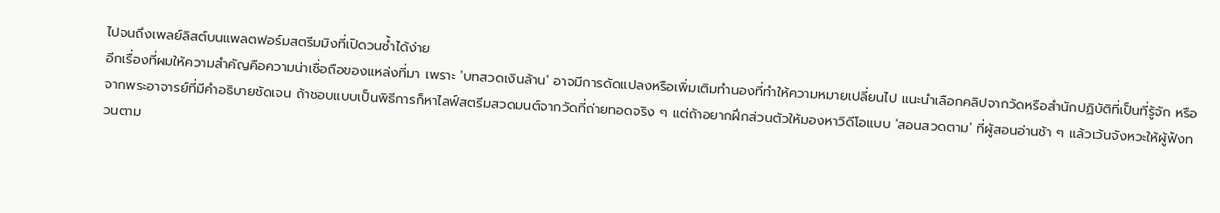ไปจนถึงเพลย์ลิสต์บนแพลตฟอร์มสตรีมมิงที่เปิดวนซ้ำได้ง่าย
อีกเรื่องที่ผมให้ความสำคัญคือความน่าเชื่อถือของแหล่งที่มา เพราะ 'บทสวดเงินล้าน' อาจมีการดัดแปลงหรือเพิ่มเติมทำนองที่ทำให้ความหมายเปลี่ยนไป แนะนำเลือกคลิปจากวัดหรือสำนักปฏิบัติที่เป็นที่รู้จัก หรือจากพระอาจารย์ที่มีคำอธิบายชัดเจน ถ้าชอบแบบเป็นพิธีการก็หาไลฟ์สตรีมสวดมนต์จากวัดที่ถ่ายทอดจริง ๆ แต่ถ้าอยากฝึกส่วนตัวให้มองหาวิดีโอแบบ 'สอนสวดตาม' ที่ผู้สอนอ่านช้า ๆ แล้วเว้นจังหวะให้ผู้ฟังทวนตาม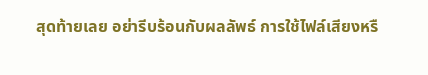สุดท้ายเลย อย่ารีบร้อนกับผลลัพธ์ การใช้ไฟล์เสียงหรื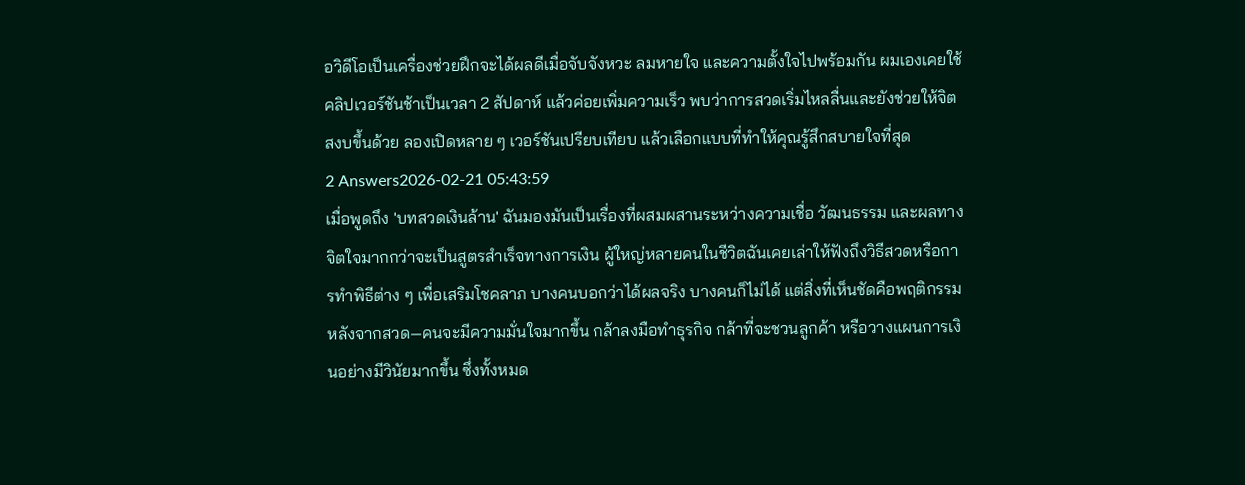อวิดีโอเป็นเครื่องช่วยฝึกจะได้ผลดีเมื่อจับจังหวะ ลมหายใจ และความตั้งใจไปพร้อมกัน ผมเองเคยใช้คลิปเวอร์ชันช้าเป็นเวลา 2 สัปดาห์ แล้วค่อยเพิ่มความเร็ว พบว่าการสวดเริ่มไหลลื่นและยังช่วยให้จิตสงบขึ้นด้วย ลองเปิดหลาย ๆ เวอร์ชันเปรียบเทียบ แล้วเลือกแบบที่ทำให้คุณรู้สึกสบายใจที่สุด
2 Answers2026-02-21 05:43:59
เมื่อพูดถึง 'บทสวดเงินล้าน' ฉันมองมันเป็นเรื่องที่ผสมผสานระหว่างความเชื่อ วัฒนธรรม และผลทางจิตใจมากกว่าจะเป็นสูตรสำเร็จทางการเงิน ผู้ใหญ่หลายคนในชีวิตฉันเคยเล่าให้ฟังถึงวิธีสวดหรือการทำพิธีต่าง ๆ เพื่อเสริมโชคลาภ บางคนบอกว่าได้ผลจริง บางคนก็ไม่ได้ แต่สิ่งที่เห็นชัดคือพฤติกรรมหลังจากสวด—คนจะมีความมั่นใจมากขึ้น กล้าลงมือทำธุรกิจ กล้าที่จะชวนลูกค้า หรือวางแผนการเงินอย่างมีวินัยมากขึ้น ซึ่งทั้งหมด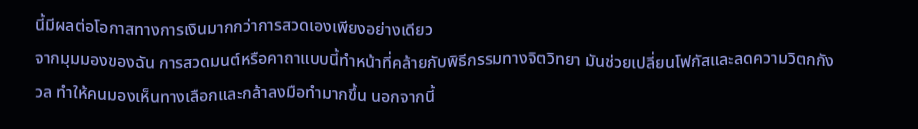นี้มีผลต่อโอกาสทางการเงินมากกว่าการสวดเองเพียงอย่างเดียว
จากมุมมองของฉัน การสวดมนต์หรือคาถาแบบนี้ทำหน้าที่คล้ายกับพิธีกรรมทางจิตวิทยา มันช่วยเปลี่ยนโฟกัสและลดความวิตกกังวล ทำให้คนมองเห็นทางเลือกและกล้าลงมือทำมากขึ้น นอกจากนี้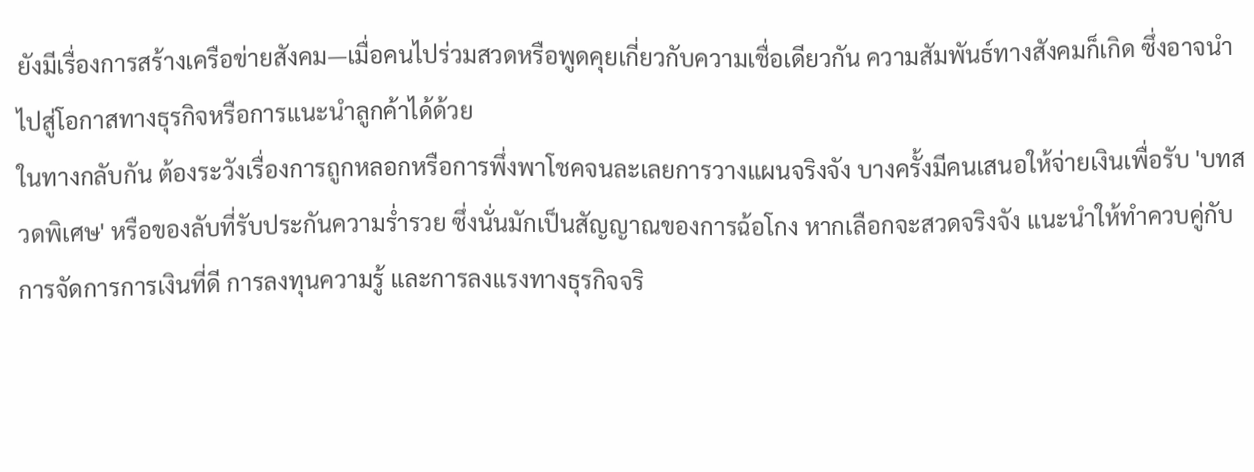ยังมีเรื่องการสร้างเครือข่ายสังคม—เมื่อคนไปร่วมสวดหรือพูดคุยเกี่ยวกับความเชื่อเดียวกัน ความสัมพันธ์ทางสังคมก็เกิด ซึ่งอาจนำไปสู่โอกาสทางธุรกิจหรือการแนะนำลูกค้าได้ด้วย
ในทางกลับกัน ต้องระวังเรื่องการถูกหลอกหรือการพึ่งพาโชคจนละเลยการวางแผนจริงจัง บางครั้งมีคนเสนอให้จ่ายเงินเพื่อรับ 'บทสวดพิเศษ' หรือของลับที่รับประกันความร่ำรวย ซึ่งนั่นมักเป็นสัญญาณของการฉ้อโกง หากเลือกจะสวดจริงจัง แนะนำให้ทำควบคู่กับการจัดการการเงินที่ดี การลงทุนความรู้ และการลงแรงทางธุรกิจจริ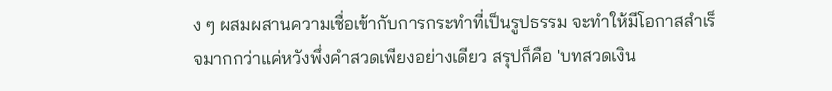ง ๆ ผสมผสานความเชื่อเข้ากับการกระทำที่เป็นรูปธรรม จะทำให้มีโอกาสสำเร็จมากกว่าแค่หวังพึ่งคำสวดเพียงอย่างเดียว สรุปก็คือ 'บทสวดเงิน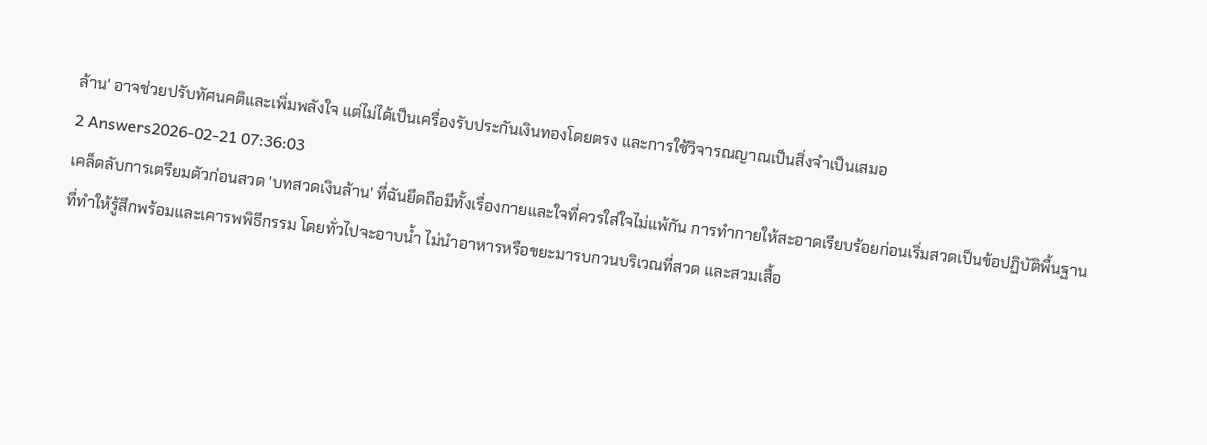ล้าน' อาจช่วยปรับทัศนคติและเพิ่มพลังใจ แต่ไม่ได้เป็นเครื่องรับประกันเงินทองโดยตรง และการใช้วิจารณญาณเป็นสิ่งจำเป็นเสมอ
2 Answers2026-02-21 07:36:03
เคล็ดลับการเตรียมตัวก่อนสวด 'บทสวดเงินล้าน' ที่ฉันยึดถือมีทั้งเรื่องกายและใจที่ควรใส่ใจไม่แพ้กัน การทำกายให้สะอาดเรียบร้อยก่อนเริ่มสวดเป็นข้อปฏิบัติพื้นฐานที่ทำให้รู้สึกพร้อมและเคารพพิธีกรรม โดยทั่วไปจะอาบน้ำ ไม่นำอาหารหรือขยะมารบกวนบริเวณที่สวด และสวมเสื้อ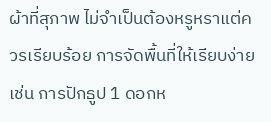ผ้าที่สุภาพ ไม่จำเป็นต้องหรูหราแต่ควรเรียบร้อย การจัดพื้นที่ให้เรียบง่าย เช่น การปักธูป 1 ดอกห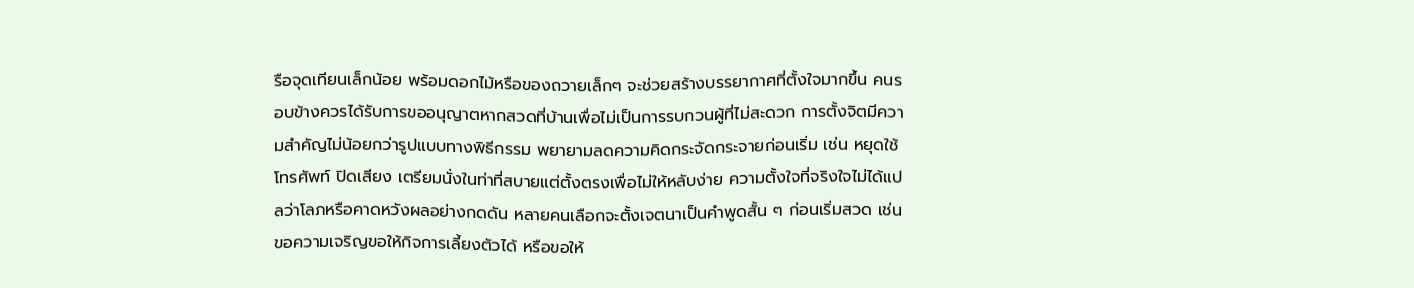รือจุดเทียนเล็กน้อย พร้อมดอกไม้หรือของถวายเล็กๆ จะช่วยสร้างบรรยากาศที่ตั้งใจมากขึ้น คนรอบข้างควรได้รับการขออนุญาตหากสวดที่บ้านเพื่อไม่เป็นการรบกวนผู้ที่ไม่สะดวก การตั้งจิตมีความสำคัญไม่น้อยกว่ารูปแบบทางพิธีกรรม พยายามลดความคิดกระจัดกระจายก่อนเริ่ม เช่น หยุดใช้โทรศัพท์ ปิดเสียง เตรียมนั่งในท่าที่สบายแต่ตั้งตรงเพื่อไม่ให้หลับง่าย ความตั้งใจที่จริงใจไม่ได้แปลว่าโลภหรือคาดหวังผลอย่างกดดัน หลายคนเลือกจะตั้งเจตนาเป็นคำพูดสั้น ๆ ก่อนเริ่มสวด เช่น ขอความเจริญขอให้กิจการเลี้ยงตัวได้ หรือขอให้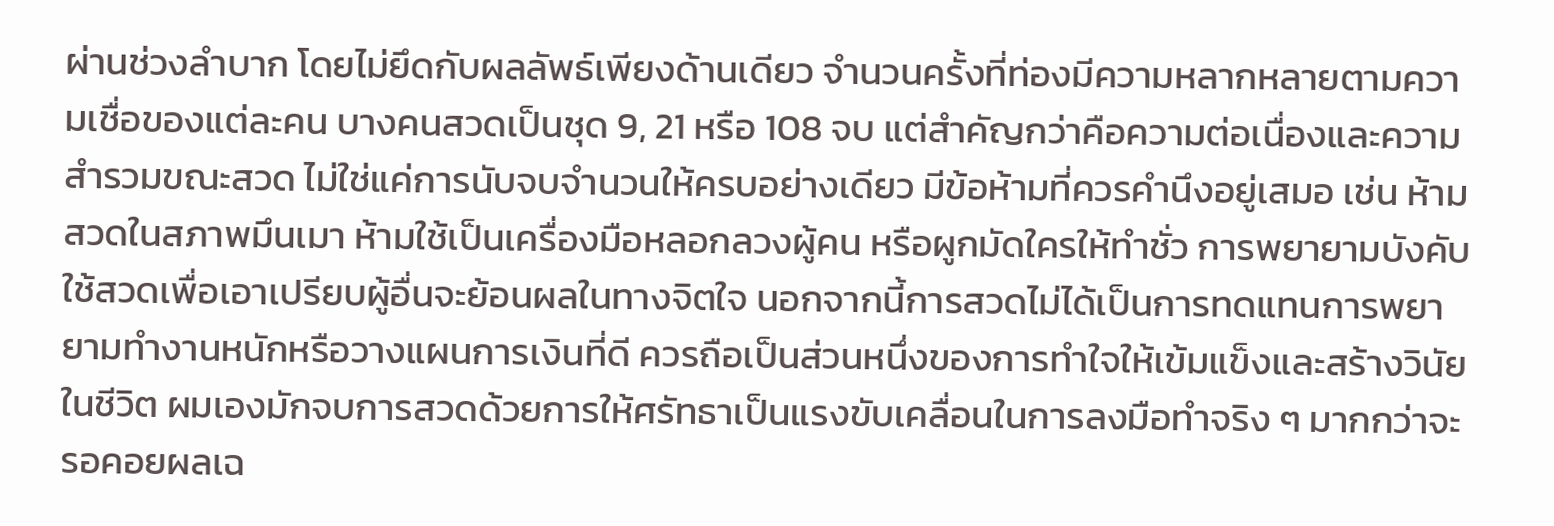ผ่านช่วงลำบาก โดยไม่ยึดกับผลลัพธ์เพียงด้านเดียว จำนวนครั้งที่ท่องมีความหลากหลายตามความเชื่อของแต่ละคน บางคนสวดเป็นชุด 9, 21 หรือ 108 จบ แต่สำคัญกว่าคือความต่อเนื่องและความสำรวมขณะสวด ไม่ใช่แค่การนับจบจำนวนให้ครบอย่างเดียว มีข้อห้ามที่ควรคำนึงอยู่เสมอ เช่น ห้ามสวดในสภาพมึนเมา ห้ามใช้เป็นเครื่องมือหลอกลวงผู้คน หรือผูกมัดใครให้ทำชั่ว การพยายามบังคับใช้สวดเพื่อเอาเปรียบผู้อื่นจะย้อนผลในทางจิตใจ นอกจากนี้การสวดไม่ได้เป็นการทดแทนการพยายามทำงานหนักหรือวางแผนการเงินที่ดี ควรถือเป็นส่วนหนึ่งของการทำใจให้เข้มแข็งและสร้างวินัยในชีวิต ผมเองมักจบการสวดด้วยการให้ศรัทธาเป็นแรงขับเคลื่อนในการลงมือทำจริง ๆ มากกว่าจะรอคอยผลเฉ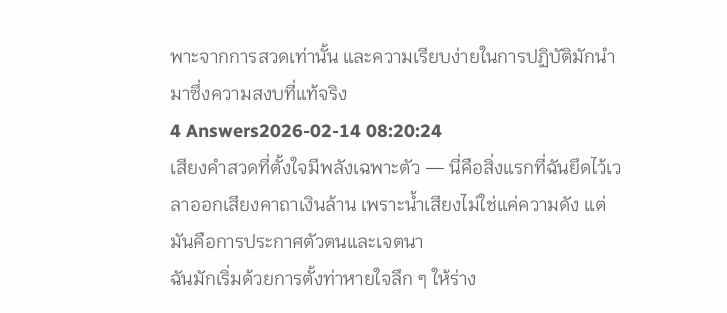พาะจากการสวดเท่านั้น และความเรียบง่ายในการปฏิบัติมักนำมาซึ่งความสงบที่แท้จริง
4 Answers2026-02-14 08:20:24
เสียงคำสวดที่ตั้งใจมีพลังเฉพาะตัว — นี่คือสิ่งแรกที่ฉันยึดไว้เวลาออกเสียงคาถาเงินล้าน เพราะน้ำเสียงไม่ใช่แค่ความดัง แต่มันคือการประกาศตัวตนและเจตนา
ฉันมักเริ่มด้วยการตั้งท่าหายใจลึก ๆ ให้ร่าง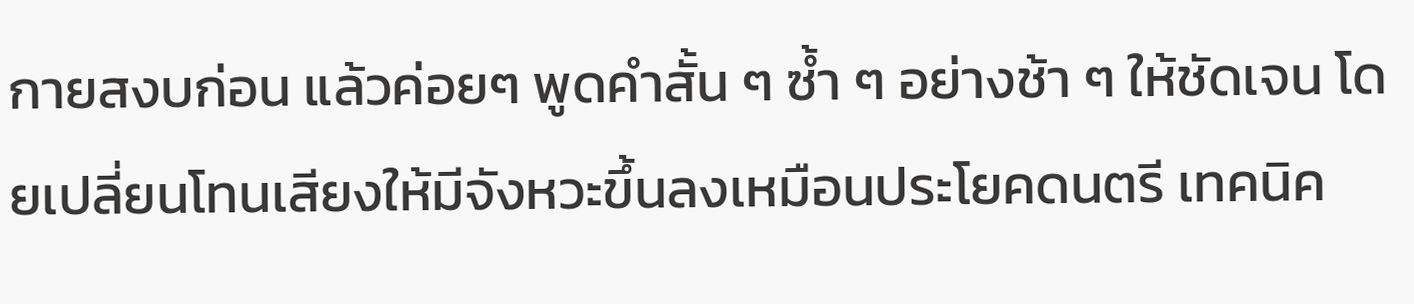กายสงบก่อน แล้วค่อยๆ พูดคำสั้น ๆ ซ้ำ ๆ อย่างช้า ๆ ให้ชัดเจน โดยเปลี่ยนโทนเสียงให้มีจังหวะขึ้นลงเหมือนประโยคดนตรี เทคนิค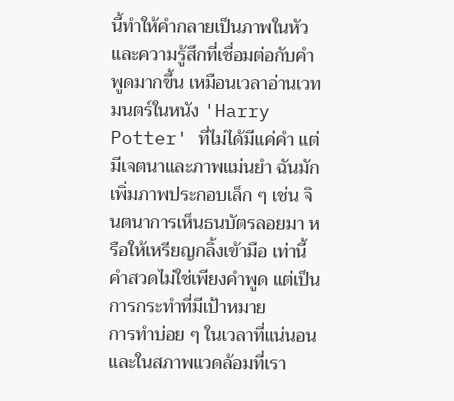นี้ทำให้คำกลายเป็นภาพในหัวและความรู้สึกที่เชื่อมต่อกับคำพูดมากขึ้น เหมือนเวลาอ่านเวทมนตร์ในหนัง 'Harry Potter' ที่ไม่ได้มีแค่คำ แต่มีเจตนาและภาพแม่นยำ ฉันมักเพิ่มภาพประกอบเล็ก ๆ เช่น จินตนาการเห็นธนบัตรลอยมา หรือให้เหรียญกลิ้งเข้ามือ เท่านี้คำสวดไม่ใช่เพียงคำพูด แต่เป็นการกระทำที่มีเป้าหมาย
การทำบ่อย ๆ ในเวลาที่แน่นอนและในสภาพแวดล้อมที่เรา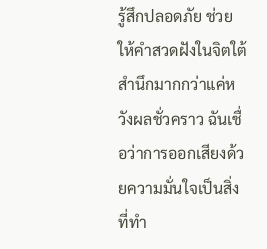รู้สึกปลอดภัย ช่วยให้คำสวดฝังในจิตใต้สำนึกมากกว่าแค่หวังผลชั่วคราว ฉันเชื่อว่าการออกเสียงด้วยความมั่นใจเป็นสิ่งที่ทำ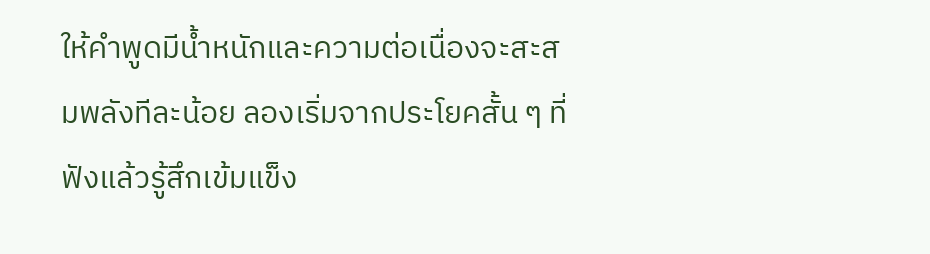ให้คำพูดมีน้ำหนักและความต่อเนื่องจะสะสมพลังทีละน้อย ลองเริ่มจากประโยคสั้น ๆ ที่ฟังแล้วรู้สึกเข้มแข็ง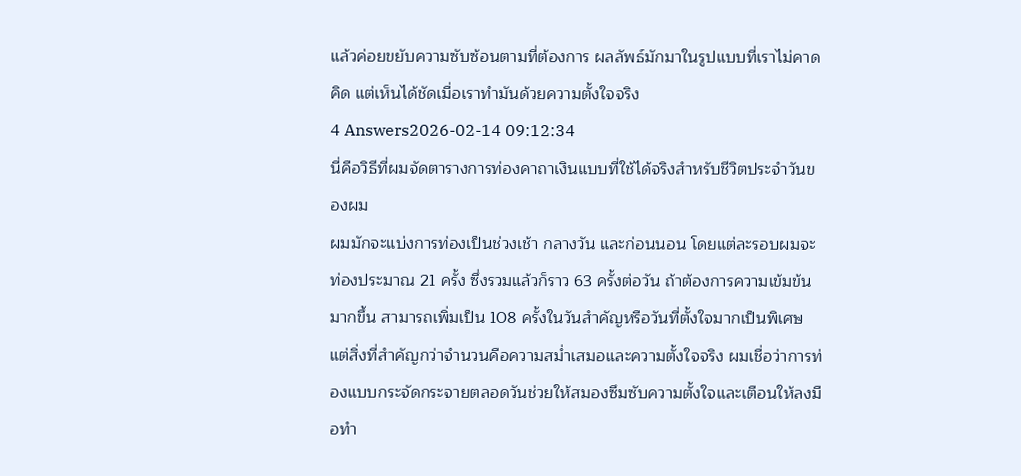แล้วค่อยขยับความซับซ้อนตามที่ต้องการ ผลลัพธ์มักมาในรูปแบบที่เราไม่คาดคิด แต่เห็นได้ชัดเมื่อเราทำมันด้วยความตั้งใจจริง
4 Answers2026-02-14 09:12:34
นี่คือวิธีที่ผมจัดตารางการท่องคาถาเงินแบบที่ใช้ได้จริงสำหรับชีวิตประจำวันของผม
ผมมักจะแบ่งการท่องเป็นช่วงเช้า กลางวัน และก่อนนอน โดยแต่ละรอบผมจะท่องประมาณ 21 ครั้ง ซึ่งรวมแล้วก็ราว 63 ครั้งต่อวัน ถ้าต้องการความเข้มข้นมากขึ้น สามารถเพิ่มเป็น 108 ครั้งในวันสำคัญหรือวันที่ตั้งใจมากเป็นพิเศษ แต่สิ่งที่สำคัญกว่าจำนวนคือความสม่ำเสมอและความตั้งใจจริง ผมเชื่อว่าการท่องแบบกระจัดกระจายตลอดวันช่วยให้สมองซึมซับความตั้งใจและเตือนให้ลงมือทำ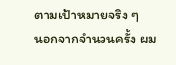ตามเป้าหมายจริง ๆ
นอกจากจำนวนครั้ง ผม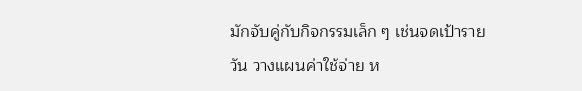มักจับคู่กับกิจกรรมเล็ก ๆ เช่นจดเป้ารายวัน วางแผนค่าใช้จ่าย ห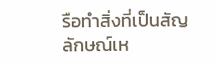รือทำสิ่งที่เป็นสัญลักษณ์เห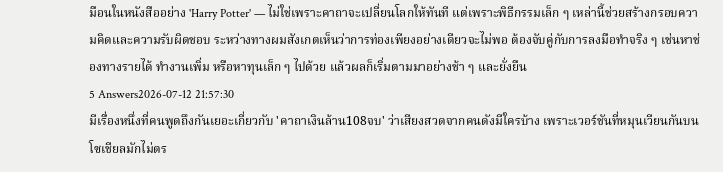มือนในหนังสืออย่าง 'Harry Potter' — ไม่ใช่เพราะคาถาจะเปลี่ยนโลกให้ทันที แต่เพราะพิธีกรรมเล็ก ๆ เหล่านี้ช่วยสร้างกรอบความคิดและความรับผิดชอบ ระหว่างทางผมสังเกตเห็นว่าการท่องเพียงอย่างเดียวจะไม่พอ ต้องจับคู่กับการลงมือทำจริง ๆ เช่นหาช่องทางรายได้ ทำงานเพิ่ม หรือหาทุนเล็ก ๆ ไปด้วย แล้วผลก็เริ่มตามมาอย่างช้า ๆ และยั่งยืน
5 Answers2026-07-12 21:57:30
มีเรื่องหนึ่งที่คนพูดถึงกันเยอะเกี่ยวกับ 'คาถาเงินล้าน108จบ' ว่าเสียงสวดจากคนดังมีใครบ้าง เพราะเวอร์ชันที่หมุนเวียนกันบนโซเชียลมักไม่ตร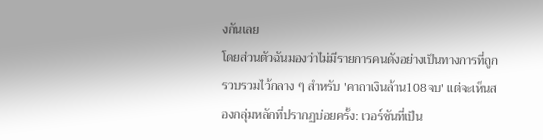งกันเลย
โดยส่วนตัวฉันมองว่าไม่มีรายการคนดังอย่างเป็นทางการที่ถูกรวบรวมไว้กลาง ๆ สำหรับ 'คาถาเงินล้าน108จบ' แต่จะเห็นสองกลุ่มหลักที่ปรากฏบ่อยครั้ง: เวอร์ชันที่เป็น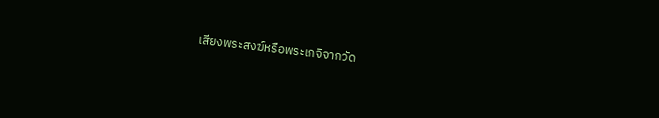เสียงพระสงฆ์หรือพระเกจิจากวัด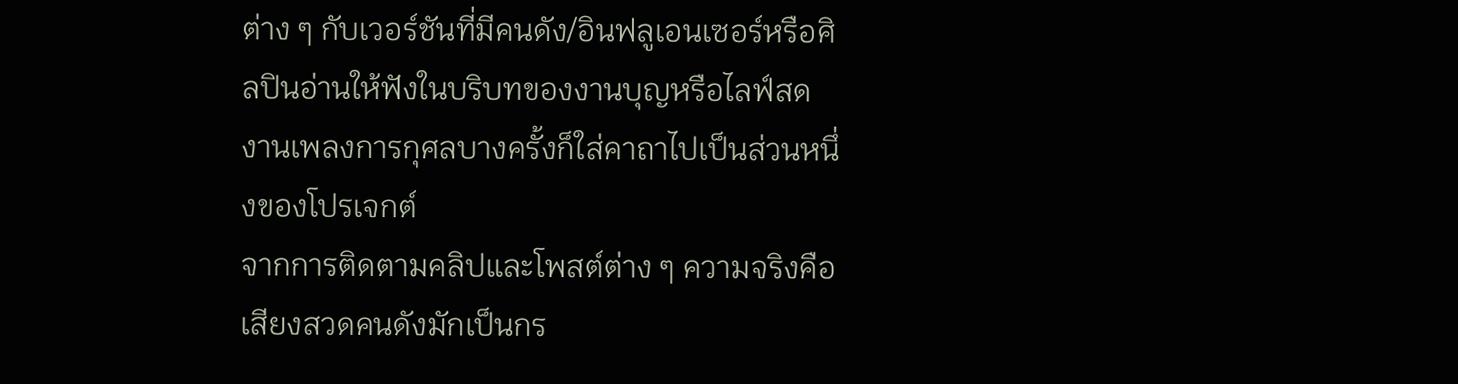ต่าง ๆ กับเวอร์ชันที่มีคนดัง/อินฟลูเอนเซอร์หรือศิลปินอ่านให้ฟังในบริบทของงานบุญหรือไลฟ์สด งานเพลงการกุศลบางครั้งก็ใส่คาถาไปเป็นส่วนหนึ่งของโปรเจกต์
จากการติดตามคลิปและโพสต์ต่าง ๆ ความจริงคือเสียงสวดคนดังมักเป็นกร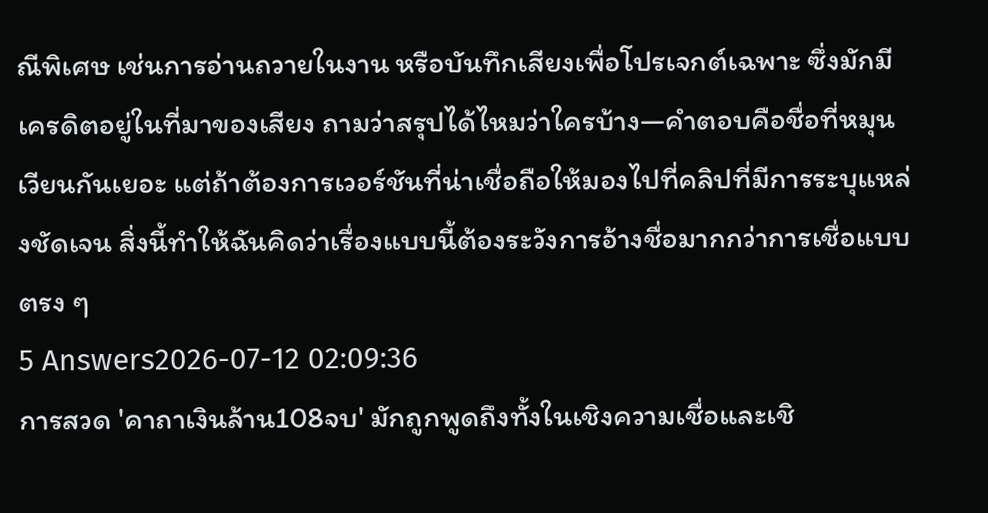ณีพิเศษ เช่นการอ่านถวายในงาน หรือบันทึกเสียงเพื่อโปรเจกต์เฉพาะ ซึ่งมักมีเครดิตอยู่ในที่มาของเสียง ถามว่าสรุปได้ไหมว่าใครบ้าง—คำตอบคือชื่อที่หมุนเวียนกันเยอะ แต่ถ้าต้องการเวอร์ชันที่น่าเชื่อถือให้มองไปที่คลิปที่มีการระบุแหล่งชัดเจน สิ่งนี้ทำให้ฉันคิดว่าเรื่องแบบนี้ต้องระวังการอ้างชื่อมากกว่าการเชื่อแบบตรง ๆ
5 Answers2026-07-12 02:09:36
การสวด 'คาถาเงินล้าน108จบ' มักถูกพูดถึงทั้งในเชิงความเชื่อและเชิ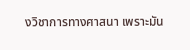งวิชาการทางศาสนา เพราะมัน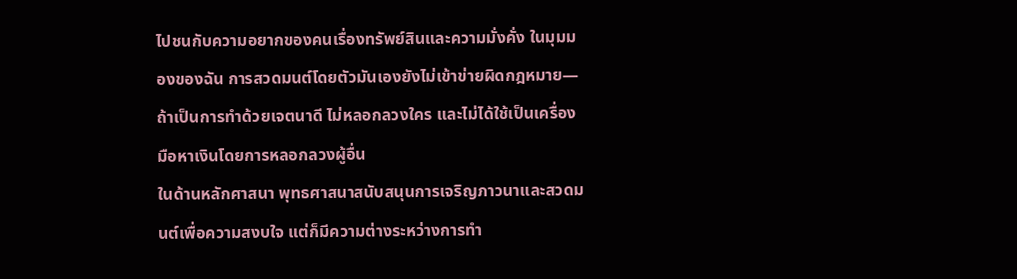ไปชนกับความอยากของคนเรื่องทรัพย์สินและความมั่งคั่ง ในมุมมองของฉัน การสวดมนต์โดยตัวมันเองยังไม่เข้าข่ายผิดกฎหมาย—ถ้าเป็นการทำด้วยเจตนาดี ไม่หลอกลวงใคร และไม่ได้ใช้เป็นเครื่องมือหาเงินโดยการหลอกลวงผู้อื่น
ในด้านหลักศาสนา พุทธศาสนาสนับสนุนการเจริญภาวนาและสวดมนต์เพื่อความสงบใจ แต่ก็มีความต่างระหว่างการทำ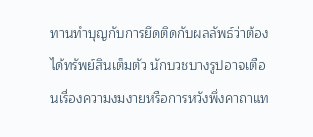ทานทำบุญกับการยึดติดกับผลลัพธ์ว่าต้องได้ทรัพย์สินเต็มตัว นักบวชบางรูปอาจเตือนเรื่องความงมงายหรือการหวังพึ่งคาถาแท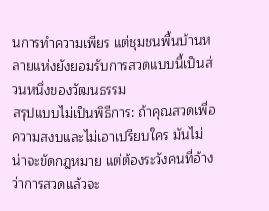นการทำความเพียร แต่ชุมชนพื้นบ้านหลายแห่งยังยอมรับการสวดแบบนี้เป็นส่วนหนึ่งของวัฒนธรรม
สรุปแบบไม่เป็นพิธีการ: ถ้าคุณสวดเพื่อความสงบและไม่เอาเปรียบใคร มันไม่น่าจะขัดกฎหมาย แต่ต้องระวังคนที่อ้างว่าการสวดแล้วจะ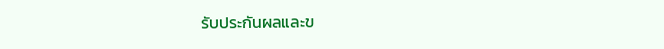รับประกันผลและข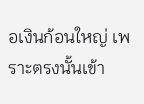อเงินก้อนใหญ่ เพราะตรงนั้นเข้า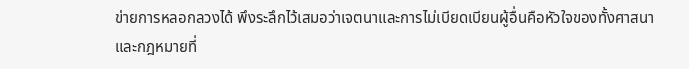ข่ายการหลอกลวงได้ พึงระลึกไว้เสมอว่าเจตนาและการไม่เบียดเบียนผู้อื่นคือหัวใจของทั้งศาสนาและกฎหมายที่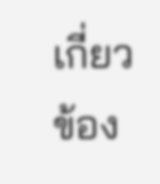เกี่ยวข้อง